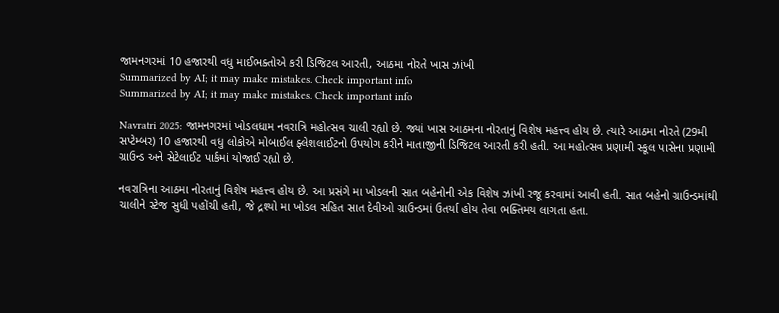જામનગરમાં 10 હજારથી વધુ માઈભક્તોએ કરી ડિજિટલ આરતી, આઠમા નોરતે ખાસ ઝાંખી
Summarized by AI; it may make mistakes. Check important info
Summarized by AI; it may make mistakes. Check important info

Navratri 2025: જામનગરમાં ખોડલધામ નવરાત્રિ મહોત્સવ ચાલી રહ્યો છે. જ્યાં ખાસ આઠમના નોરતાનું વિશેષ મહત્ત્વ હોય છે. ત્યારે આઠમા નોરતે (29મી સપ્ટેમ્બર) 10 હજારથી વધુ લોકોએ મોબાઈલ ફ્લેશલાઈટનો ઉપયોગ કરીને માતાજીની ડિજિટલ આરતી કરી હતી. આ મહોત્સવ પ્રણામી સ્કૂલ પાસેના પ્રણામી ગ્રાઉન્ડ અને સેટેલાઈટ પાર્કમાં યોજાઈ રહ્યો છે.

નવરાત્રિના આઠમા નોરતાનું વિશેષ મહત્ત્વ હોય છે. આ પ્રસંગે મા ખોડલની સાત બહેનોની એક વિશેષ ઝાંખી રજૂ કરવામાં આવી હતી. સાત બહેનો ગ્રાઉન્ડમાંથી ચાલીને સ્ટેજ સુધી પહોંચી હતી, જે દ્રશ્યો મા ખોડલ સહિત સાત દેવીઓ ગ્રાઉન્ડમાં ઉતર્યા હોય તેવા ભક્તિમય લાગતા હતા.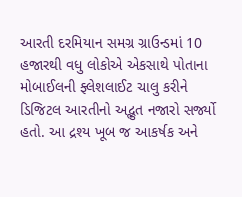આરતી દરમિયાન સમગ્ર ગ્રાઉન્ડમાં 10 હજારથી વધુ લોકોએ એકસાથે પોતાના મોબાઈલની ફ્લેશલાઈટ ચાલુ કરીને ડિજિટલ આરતીનો અદ્ભુત નજારો સર્જ્યો હતો. આ દ્રશ્ય ખૂબ જ આકર્ષક અને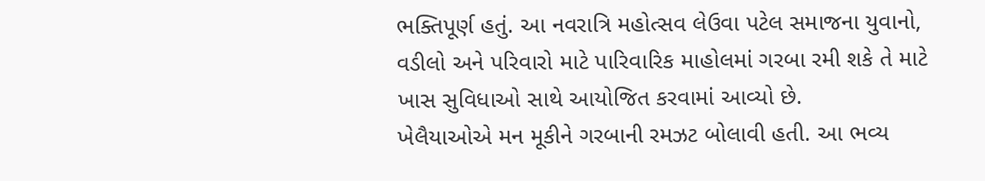ભક્તિપૂર્ણ હતું. આ નવરાત્રિ મહોત્સવ લેઉવા પટેલ સમાજના યુવાનો, વડીલો અને પરિવારો માટે પારિવારિક માહોલમાં ગરબા રમી શકે તે માટે ખાસ સુવિધાઓ સાથે આયોજિત કરવામાં આવ્યો છે.
ખેલૈયાઓએ મન મૂકીને ગરબાની રમઝટ બોલાવી હતી. આ ભવ્ય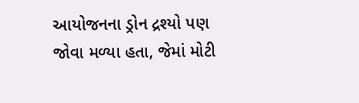આયોજનના ડ્રોન દ્રશ્યો પણ જોવા મળ્યા હતા, જેમાં મોટી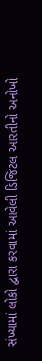સંખ્યામાં લોકો દ્વારા કરવામાં આવેલી ડિજિટલ આરતીનો અનોખો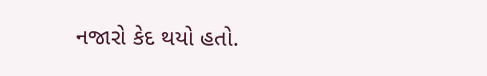નજારો કેદ થયો હતો.